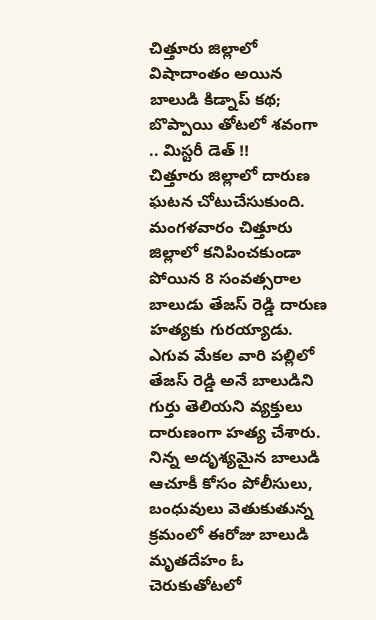చిత్తూరు జిల్లాలో విషాదాంతం అయిన బాలుడి కిడ్నాప్ కథ; బొప్పాయి తోటలో శవంగా .. మిస్టరీ డెత్ !!
చిత్తూరు జిల్లాలో దారుణ ఘటన చోటుచేసుకుంది. మంగళవారం చిత్తూరు జిల్లాలో కనిపించకుండా పోయిన 8 సంవత్సరాల బాలుడు తేజస్ రెడ్డి దారుణ హత్యకు గురయ్యాడు. ఎగువ మేకల వారి పల్లిలో తేజస్ రెడ్డి అనే బాలుడిని గుర్తు తెలియని వ్యక్తులు దారుణంగా హత్య చేశారు. నిన్న అదృశ్యమైన బాలుడి ఆచూకీ కోసం పోలీసులు, బంధువులు వెతుకుతున్న క్రమంలో ఈరోజు బాలుడి మృతదేహం ఓ చెరుకుతోటలో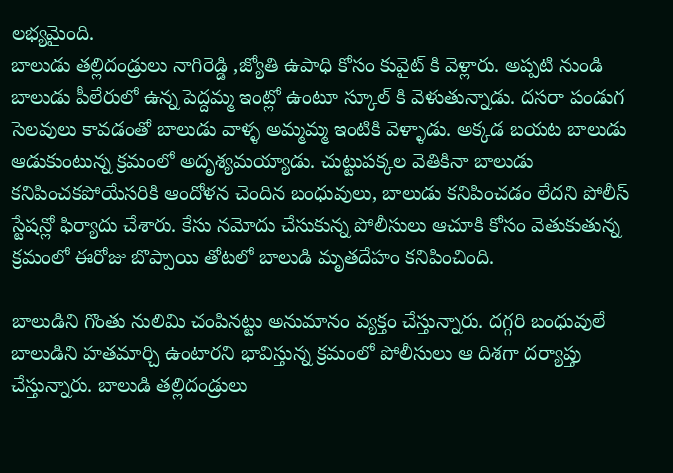లభ్యమైంది.
బాలుడు తల్లిదండ్రులు నాగిరెడ్డి ,జ్యోతి ఉపాధి కోసం కువైట్ కి వెళ్లారు. అప్పటి నుండి బాలుడు పీలేరులో ఉన్న పెద్దమ్మ ఇంట్లో ఉంటూ స్కూల్ కి వెళుతున్నాడు. దసరా పండుగ సెలవులు కావడంతో బాలుడు వాళ్ళ అమ్మమ్మ ఇంటికి వెళ్ళాడు. అక్కడ బయట బాలుడు ఆడుకుంటున్న క్రమంలో అదృశ్యమయ్యాడు. చుట్టుపక్కల వెతికినా బాలుడు కనిపించకపోయేసరికి ఆందోళన చెందిన బంధువులు, బాలుడు కనిపించడం లేదని పోలీస్ స్టేషన్లో ఫిర్యాదు చేశారు. కేసు నమోదు చేసుకున్న పోలీసులు ఆచూకి కోసం వెతుకుతున్న క్రమంలో ఈరోజు బొప్పాయి తోటలో బాలుడి మృతదేహం కనిపించింది.

బాలుడిని గొంతు నులిమి చంపినట్టు అనుమానం వ్యక్తం చేస్తున్నారు. దగ్గరి బంధువులే బాలుడిని హతమార్చి ఉంటారని భావిస్తున్న క్రమంలో పోలీసులు ఆ దిశగా దర్యాప్తు చేస్తున్నారు. బాలుడి తల్లిదండ్రులు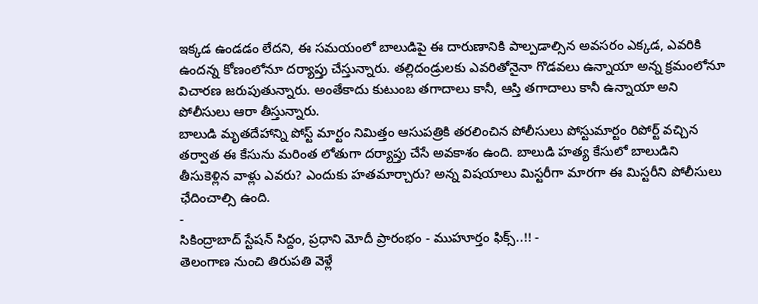ఇక్కడ ఉండడం లేదని, ఈ సమయంలో బాలుడిపై ఈ దారుణానికి పాల్పడాల్సిన అవసరం ఎక్కడ, ఎవరికి ఉందన్న కోణంలోనూ దర్యాప్తు చేస్తున్నారు. తల్లిదండ్రులకు ఎవరితోనైనా గొడవలు ఉన్నాయా అన్న క్రమంలోనూ విచారణ జరుపుతున్నారు. అంతేకాదు కుటుంబ తగాదాలు కానీ, ఆస్తి తగాదాలు కానీ ఉన్నాయా అని పోలీసులు ఆరా తీస్తున్నారు.
బాలుడి మృతదేహాన్ని పోస్ట్ మార్టం నిమిత్తం ఆసుపత్రికి తరలించిన పోలీసులు పోస్టుమార్టం రిపోర్ట్ వచ్చిన తర్వాత ఈ కేసును మరింత లోతుగా దర్యాప్తు చేసే అవకాశం ఉంది. బాలుడి హత్య కేసులో బాలుడిని తీసుకెళ్లిన వాళ్లు ఎవరు? ఎందుకు హతమార్చారు? అన్న విషయాలు మిస్టరీగా మారగా ఈ మిస్టరీని పోలీసులు ఛేదించాల్సి ఉంది.
-
సికింద్రాబాద్ స్టేషన్ సిద్దం, ప్రధాని మోదీ ప్రారంభం - ముహూర్తం ఫిక్స్..!! -
తెలంగాణ నుంచి తిరుపతి వెళ్లే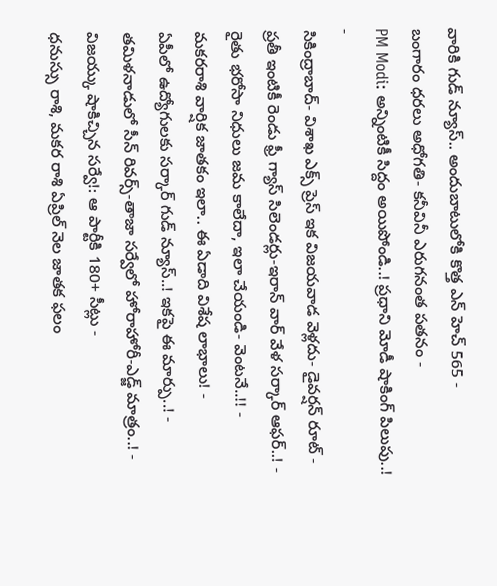వారికి గుడ్ న్యూస్.. అందుబాటులోకి కొత్త ఎన్ హెచ్ 565 -
బంగారం ధరలు అధోగతి- కనీవినీ ఎరుగనంత పతనం -
PM Modi: అన్నింటికీ సిద్దం అయిపోండి..! ప్రధాని మోడీ షాకింగ్ పిలుపు..! -
సికింద్రాబాద్- విశాఖ ఎక్స్ ప్రెస్ ఇక విజయవాడ వెళ్లదు- డైవర్షన్ రూట్ -
ప్రతీ ఇంటికీ రెండు ఫ్రీ గ్యాస్ సిలెండర్లు-ఇరాన్ వార్ వేళ సర్కార్ ఆఫర్..! -
రైతు భరోసా నిధులు జమ కాలేదా, ఇలా చేయండి- వెంటనే..!! -
మకరరాశి వార్షిక జాతకం ఇలా.. ఈ ఏడాది విశేష లాభాలు! -
ఏపీలో ఉద్యోగులకు సర్కార్ గుడ్ న్యూస్..! ఇకపై ఈ మార్పు..! -
తమిళనాడులో సీన్ రివర్స్-తాజా సర్వేలో హోరాహోరీ-ఎడ్జ్ మాత్రం..! -
విజయ్కు షాకిచ్చిన సర్వే!: ఆ పార్టీకి 180+ సీట్లు -
ధనుస్సు రాశి, మకర రాశి ఏప్రిల్ నెల జాతక ఫలం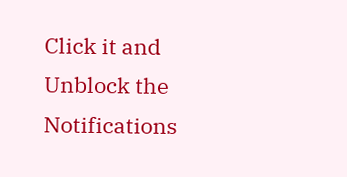Click it and Unblock the Notifications